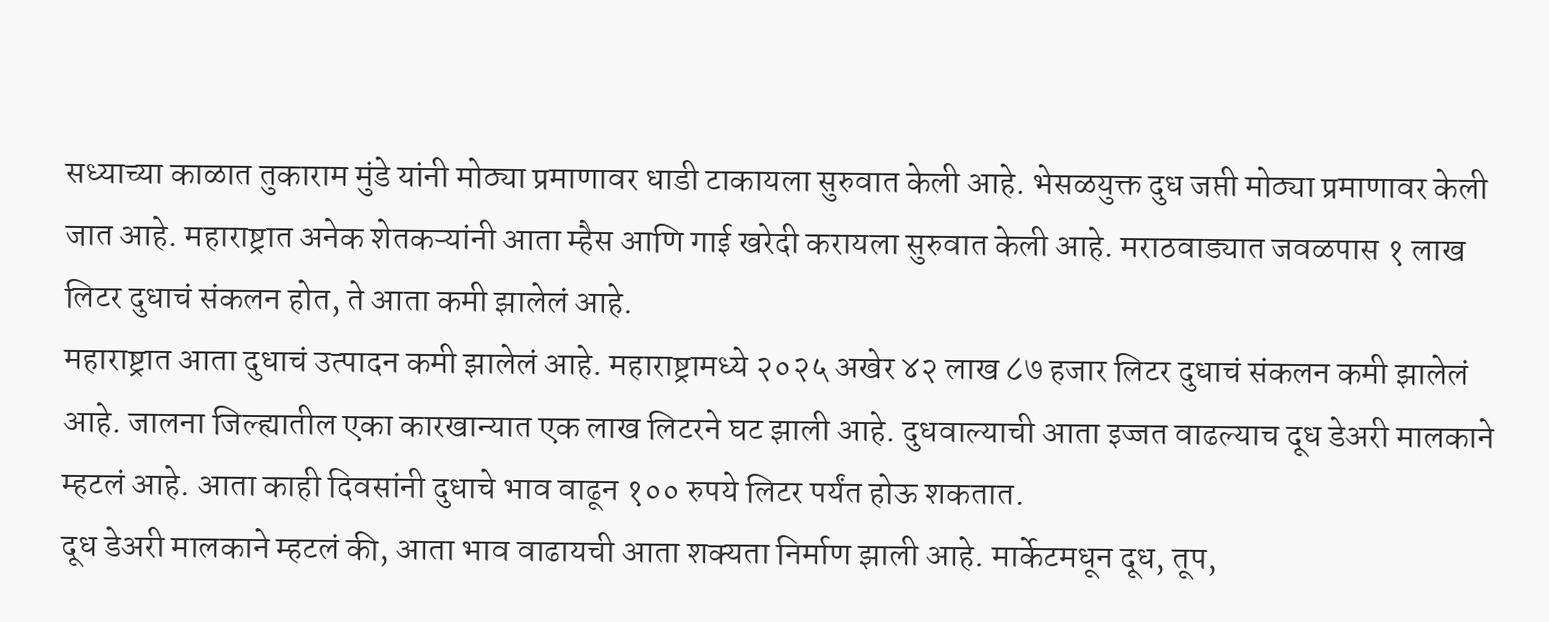सध्याच्या काळात तुकाराम मुंडे यांनी मोठ्या प्रमाणावर धाडी टाकायला सुरुवात केली आहे. भेसळयुक्त दुध जप्ती मोठ्या प्रमाणावर केली जात आहे. महाराष्ट्रात अनेक शेतकऱ्यांनी आता म्हैस आणि गाई खरेदी करायला सुरुवात केली आहे. मराठवाड्यात जवळपास १ लाख लिटर दुधाचं संकलन होत, ते आता कमी झालेलं आहे.
महाराष्ट्रात आता दुधाचं उत्पादन कमी झालेलं आहे. महाराष्ट्रामध्ये २०२५ अखेर ४२ लाख ८७ हजार लिटर दुधाचं संकलन कमी झालेलं आहे. जालना जिल्ह्यातील एका कारखान्यात एक लाख लिटरने घट झाली आहे. दुधवाल्याची आता इज्जत वाढल्याच दूध डेअरी मालकाने म्हटलं आहे. आता काही दिवसांनी दुधाचे भाव वाढून १०० रुपये लिटर पर्यंत होऊ शकतात.
दूध डेअरी मालकाने म्हटलं की, आता भाव वाढायची आता शक्यता निर्माण झाली आहे. मार्केटमधून दूध, तूप,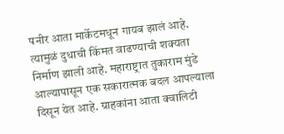पनीर आता मार्केटमधून गायब झालं आहे. त्यामुळं दुधाची किंमत वाढण्याची शक्यता निर्माण झाली आहे. महाराष्ट्रात तुकाराम मुंडे आल्यापासून एक सकारात्मक बदल आपल्याला दिसून येत आहे. ग्राहकांना आता क्वालिटी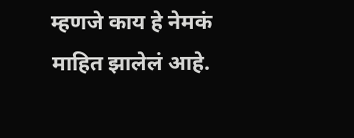म्हणजे काय हे नेमकं माहित झालेलं आहे.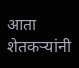आता शेतकऱ्यांनी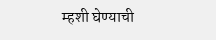म्हशी घेण्याची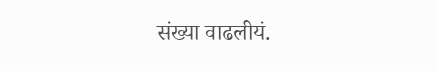संख्या वाढलीयं.